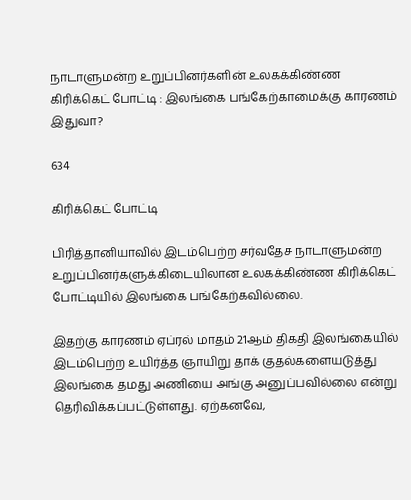நாடாளுமன்ற உறுப்பினர்களின் உலகக்கிண்ண கிரிக்கெட் போட்டி : இலங்கை பங்கேற்காமைக்கு காரணம் இதுவா?

634

கிரிக்கெட் போட்டி

பிரித்தானியாவில் இடம்பெற்ற சர்வதேச நாடாளுமன்ற உறுப்பினர்களுக்கிடையிலான உலகக்கிண்ண கிரிக்கெட் போட்டியில் இலங்கை பங்கேற்கவில்லை.

இதற்கு காரணம் ஏப்ரல் மாதம் 21ஆம் திகதி இலங்கையில் இடம்பெற்ற உயிர்த்த ஞாயிறு தாக் குதல்களையடுத்து இலங்கை தமது அணியை அங்கு அனுப்பவில்லை என்று தெரிவிக்கப்பட்டுள்ளது. ஏற்கனவே,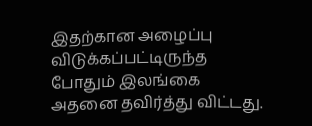இதற்கான அழைப்பு விடுக்கப்பட்டிருந்த போதும் இலங்கை அதனை தவிர்த்து விட்டது.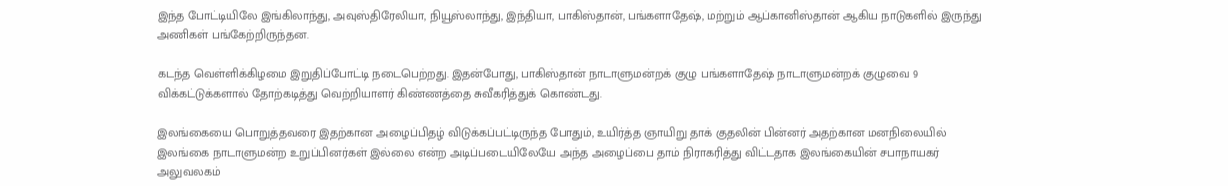இந்த போட்டியிலே இங்கிலாந்து, அவுஸ்திரேலியா, நியூஸ்லாந்து, இந்தியா, பாகிஸ்தான், பங்களாதேஷ், மற்றும் ஆப்கானிஸ்தான் ஆகிய நாடுகளில் இருந்து அணிகள் பங்கேற்றிருந்தன.

கடந்த வெள்ளிக்கிழமை இறுதிப்போட்டி நடைபெற்றது. இதன்போது, பாகிஸ்தான் நாடாளுமன்றக் குழு பங்களாதேஷ் நாடாளுமன்றக் குழுவை 9 விக்கட்டுக்களால் தோற்கடித்து வெற்றியாளர் கிண்ணத்தை சுவீகரித்துக் கொண்டது.

இலங்கையை பொறுத்தவரை இதற்கான அழைப்பிதழ் விடுக்கப்பட்டிருந்த போதும், உயிர்த்த ஞாயிறு தாக் குதலின் பின்னர் அதற்கான மனநிலையில் இலங்கை நாடாளுமன்ற உறுப்பினர்கள் இல்லை என்ற அடிப்படையிலேயே அந்த அழைப்பை தாம் நிராகரித்து விட்டதாக இலங்கையின் சபாநாயகர் அலுவலகம்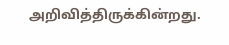அறிவித்திருக்கின்றது.